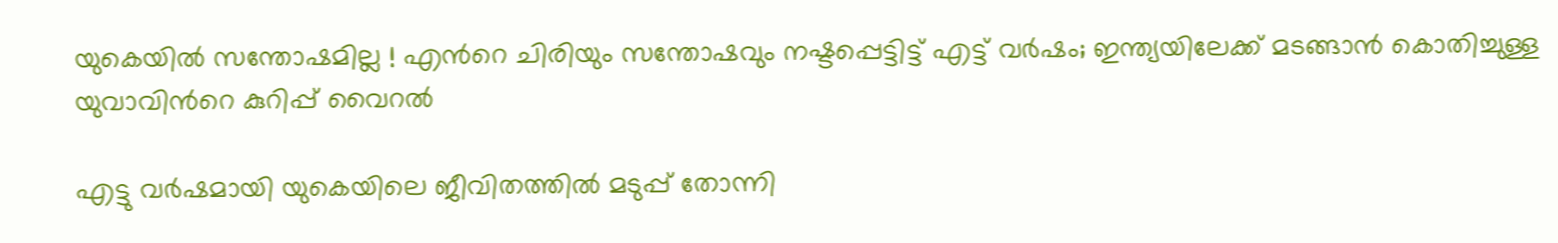യുകെയിൽ സന്തോഷമില്ല ! എന്‍റെ ചിരിയും സന്തോഷവും നഷ്ടപ്പെട്ടിട്ട് എട്ട് വർഷം; ഇന്ത്യയിലേക്ക് മടങ്ങാൻ കൊതിച്ചുള്ള യുവാവിന്‍റെ കുറിപ്പ് വൈറൽ

എട്ടു വർഷമായി യുകെയിലെ ജീവിതത്തിൽ മടുപ്പ് തോന്നി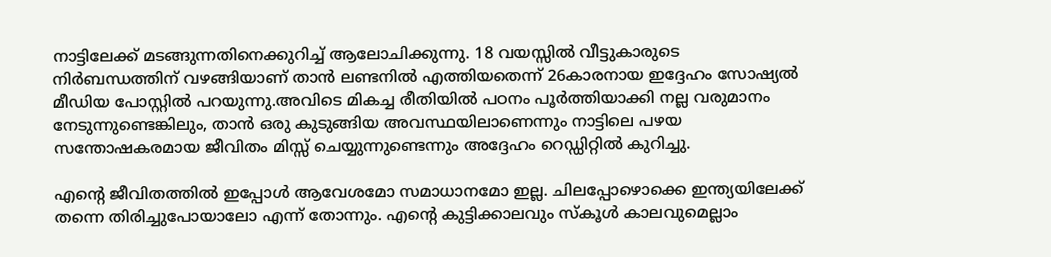നാട്ടിലേക്ക് മടങ്ങുന്നതിനെക്കുറിച്ച് ആലോചിക്കുന്നു. 18 വയസ്സിൽ വീട്ടുകാരുടെ നിർബന്ധത്തിന് വഴങ്ങിയാണ് താൻ ലണ്ടനിൽ എത്തിയതെന്ന് 26കാരനായ ഇദ്ദേഹം സോഷ്യൽ മീഡിയ പോസ്റ്റിൽ പറയുന്നു.അവിടെ മികച്ച രീതിയിൽ പഠനം പൂർത്തിയാക്കി നല്ല വരുമാനം നേടുന്നുണ്ടെങ്കിലും, താൻ ഒരു കുടുങ്ങിയ അവസ്ഥയിലാണെന്നും നാട്ടിലെ പഴയ സന്തോഷകരമായ ജീവിതം മിസ്സ് ചെയ്യുന്നുണ്ടെന്നും അദ്ദേഹം റെഡ്ഡിറ്റിൽ കുറിച്ചു.

എന്‍റെ ജീവിതത്തിൽ ഇപ്പോൾ ആവേശമോ സമാധാനമോ ഇല്ല. ചിലപ്പോഴൊക്കെ ഇന്ത്യയിലേക്ക് തന്നെ തിരിച്ചുപോയാലോ എന്ന് തോന്നും. എന്‍റെ കുട്ടിക്കാലവും സ്കൂൾ കാലവുമെല്ലാം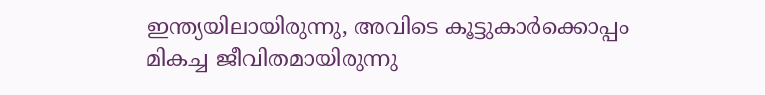ഇന്ത്യയിലായിരുന്നു, അവിടെ കൂട്ടുകാർക്കൊപ്പം മികച്ച ജീവിതമായിരുന്നു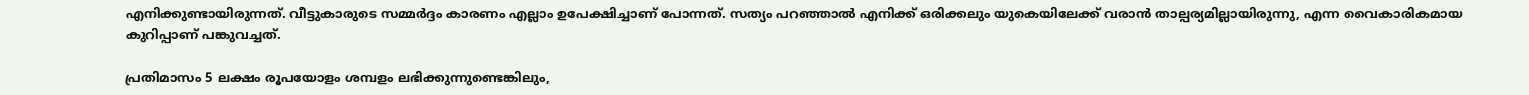എനിക്കുണ്ടായിരുന്നത്. വീട്ടുകാരുടെ സമ്മർദ്ദം കാരണം എല്ലാം ഉപേക്ഷിച്ചാണ് പോന്നത്. സത്യം പറഞ്ഞാൽ എനിക്ക് ഒരിക്കലും യുകെയിലേക്ക് വരാൻ താല്പര്യമില്ലായിരുന്നു, എന്ന വൈകാരികമായ കുറിപ്പാണ് പങ്കുവച്ചത്.

പ്രതിമാസം 5 ലക്ഷം രൂപയോളം ശമ്പളം ലഭിക്കുന്നുണ്ടെങ്കിലും,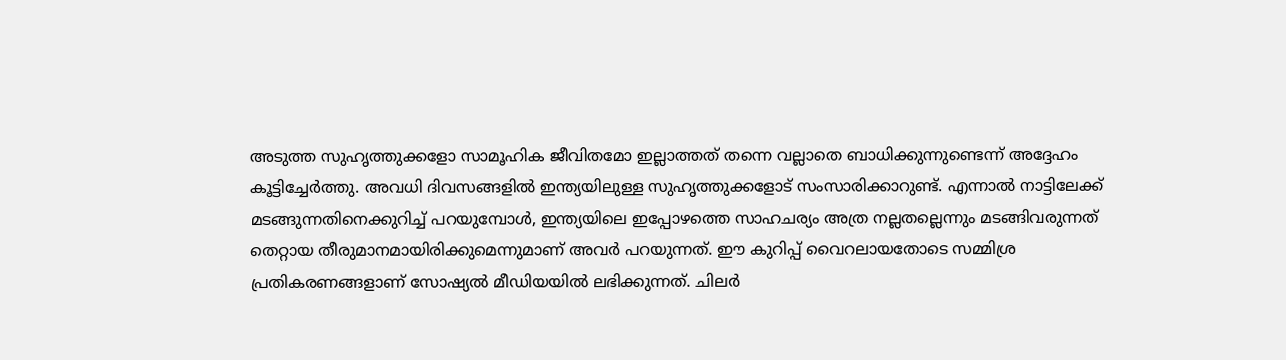അടുത്ത സുഹൃത്തുക്കളോ സാമൂഹിക ജീവിതമോ ഇല്ലാത്തത് തന്നെ വല്ലാതെ ബാധിക്കുന്നുണ്ടെന്ന് അദ്ദേഹം കൂട്ടിച്ചേർത്തു. അവധി ദിവസങ്ങളിൽ ഇന്ത്യയിലുള്ള സുഹൃത്തുക്കളോട് സംസാരിക്കാറുണ്ട്. എന്നാൽ നാട്ടിലേക്ക് മടങ്ങുന്നതിനെക്കുറിച്ച് പറയുമ്പോൾ, ഇന്ത്യയിലെ ഇപ്പോഴത്തെ സാഹചര്യം അത്ര നല്ലതല്ലെന്നും മടങ്ങിവരുന്നത് തെറ്റായ തീരുമാനമായിരിക്കുമെന്നുമാണ് അവർ പറയുന്നത്. ഈ കുറിപ്പ് വൈറലായതോടെ സമ്മിശ്ര പ്രതികരണങ്ങളാണ് സോഷ്യൽ മീഡിയയിൽ ലഭിക്കുന്നത്. ചിലർ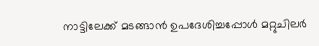നാട്ടിലേക്ക് മടങ്ങാൻ ഉപദേശിച്ചപ്പോൾ മറ്റുചിലർ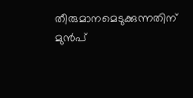തീരുമാനമെടുക്കുന്നതിന് മുൻപ്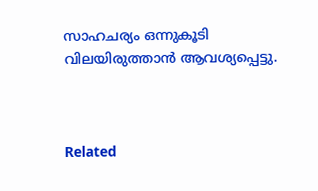സാഹചര്യം ഒന്നുകൂടി വിലയിരുത്താൻ ആവശ്യപ്പെട്ടു.



Related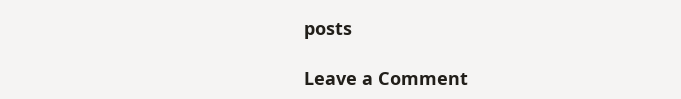posts

Leave a Comment